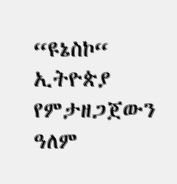“ዩኔስኮ“ ኢትዮጵያ የምታዘጋጀውን ዓለም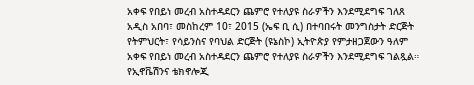አቀፍ የበይነ መረብ አስተዳደርን ጨምሮ የተለያዩ ስራዎችን እንደሚደግፍ ገለጸ
አዲስ አበባ፣ መስከረም 10፣ 2015 (ኤፍ ቢ ሲ) በተባበሩት መንግስታት ድርጅት የትምህርት፣ የሳይንስና የባህል ድርጅት (ዩኔስኮ) ኢትዮጵያ የምታዘጋጀውን ዓለም አቀፍ የበይነ መረብ አስተዳደርን ጨምሮ የተለያዩ ስራዎችን እንደሚደግፍ ገልጿል።
የኢኖቬሽንና ቴክኖሎጂ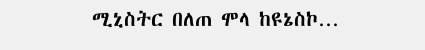ሚኒስትር በለጠ ሞላ ከዩኔስኮ…